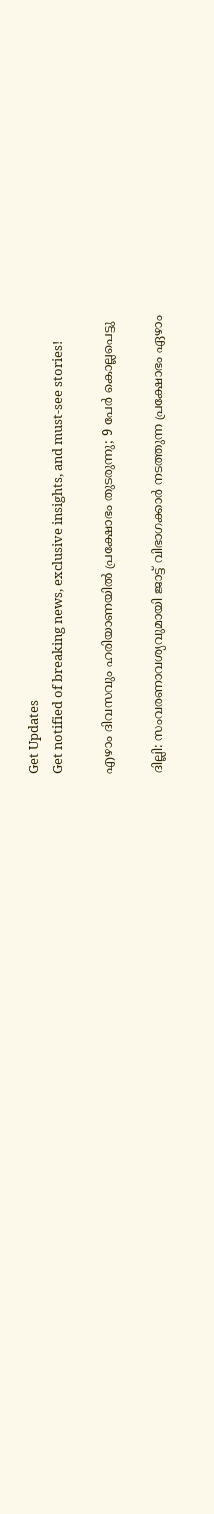Get Updates
Get notified of breaking news, exclusive insights, and must-see stories!

എഴാം ദിവസവും ഹരിയാണയില്‍ പ്രക്ഷോഭം തുടരുന്നു; 9 പേര്‍ കൊല്ലപെട്ടു

ദില്ലി: സംവരണാവശ്യവുമായി ജാട്ട് വിഭാഗക്കാര്‍ നടത്തുന്ന പ്രക്ഷോഭം ഏഴാം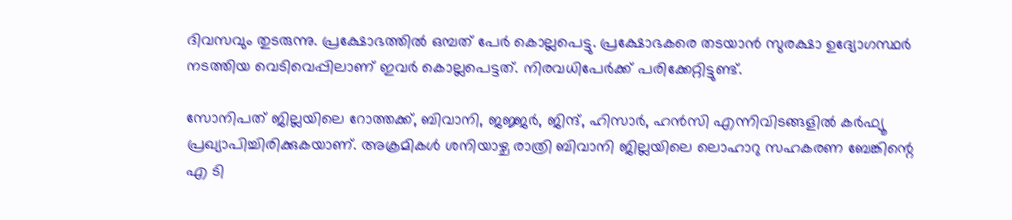ദിവസവും തുടരുന്നു. പ്രക്ഷോഭത്തില്‍ ഒമ്പത് പേര്‍ കൊല്ലപെട്ടു. പ്രക്ഷോഭകരെ തടയാന്‍ സുരക്ഷാ ഉദ്യോഗസ്ഥര്‍ നടത്തിയ വെടിവെപ്പിലാണ് ഇവര്‍ കൊല്ലപെട്ടത്. നിരവധിപേര്‍ക്ക് പരിക്കേറ്റിട്ടുണ്ട്.

സോനിപത് ജില്ലയിലെ റോത്തക്ക്, ബിവാനി, ജജ്ജര്‍, ജിന്ദ്, ഹിസാര്‍, ഹന്‍സി എന്നിവിടങ്ങളില്‍ കര്‍ഫ്യൂ പ്രഖ്യാപിച്ചിരിക്കുകയാണ്. അക്രമികള്‍ ശനിയാഴ്ച രാത്രി ബിവാനി ജില്ലയിലെ ലൊഹാറു സഹകരണ ബേങ്കിന്റെ എ ടി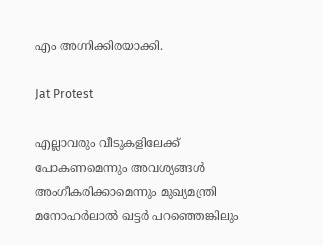എം അഗ്നിക്കിരയാക്കി.

Jat Protest

എല്ലാവരും വീടുകളിലേക്ക് പോകണമെന്നും അവശ്യങ്ങള്‍ അംഗീകരിക്കാമെന്നും മുഖ്യമന്ത്രി മനോഹര്‍ലാല്‍ ഖട്ടര്‍ പറഞ്ഞെങ്കിലും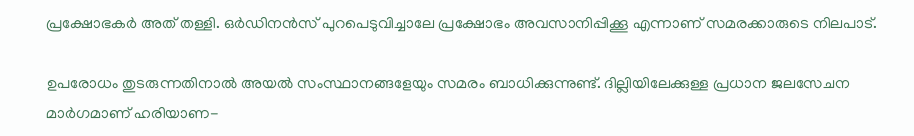പ്രക്ഷോഭകര്‍ അത് തള്ളി. ഒര്‍ഡിനന്‍സ് പുറപെടുവിച്ചാലേ പ്രക്ഷോഭം അവസാനിപ്പിക്കൂ എന്നാണ് സമരക്കാരുടെ നിലപാട്.

ഉപരോധം തുടരുന്നതിനാല്‍ അയല്‍ സംസ്ഥാനങ്ങളേയും സമരം ബാധിക്കുന്നുണ്ട്. ദില്ലിയിലേക്കുള്ള പ്രധാന ജലസേചന മാര്‍ഗമാണ് ഹരിയാണ-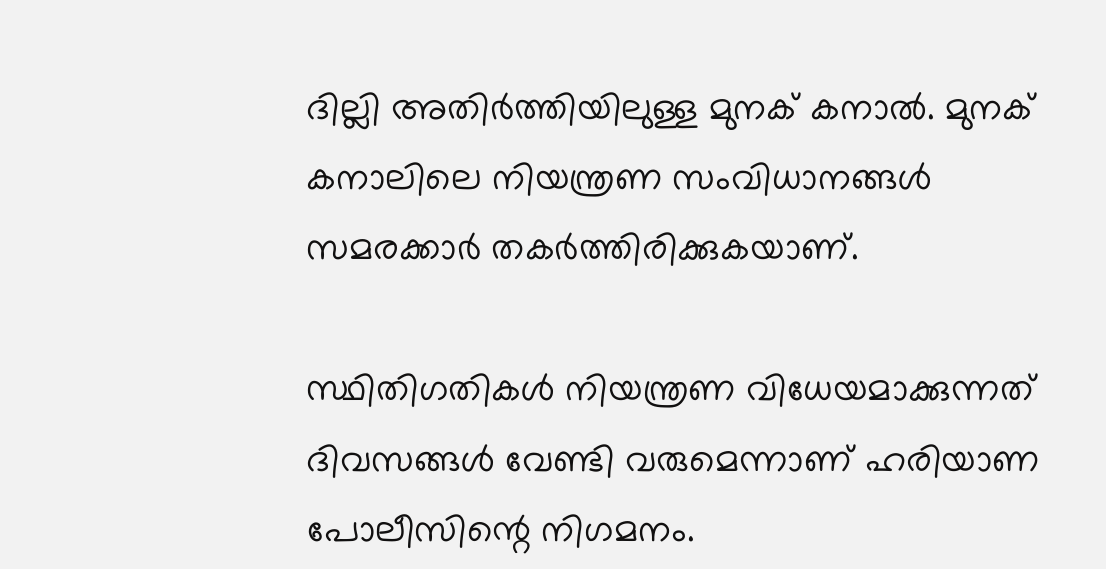ദില്ലി അതിര്‍ത്തിയിലുള്ള മുനക് കനാല്‍. മുനക് കനാലിലെ നിയന്ത്രണ സംവിധാനങ്ങള്‍ സമരക്കാര്‍ തകര്‍ത്തിരിക്കുകയാണ്.

സ്ഥിതിഗതികള്‍ നിയന്ത്രണ വിധേയമാക്കുന്നത് ദിവസങ്ങള്‍ വേണ്ടി വരുമെന്നാണ് ഹരിയാണ പോലീസിന്റെ നിഗമനം.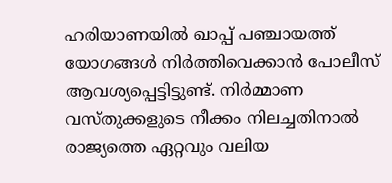ഹരിയാണയില്‍ ഖാപ്പ് പഞ്ചായത്ത് യോഗങ്ങള്‍ നിര്‍ത്തിവെക്കാന്‍ പോലീസ് ആവശ്യപ്പെട്ടിട്ടുണ്ട്. നിര്‍മ്മാണ വസ്തുക്കളുടെ നീക്കം നിലച്ചതിനാല്‍ രാജ്യത്തെ ഏറ്റവും വലിയ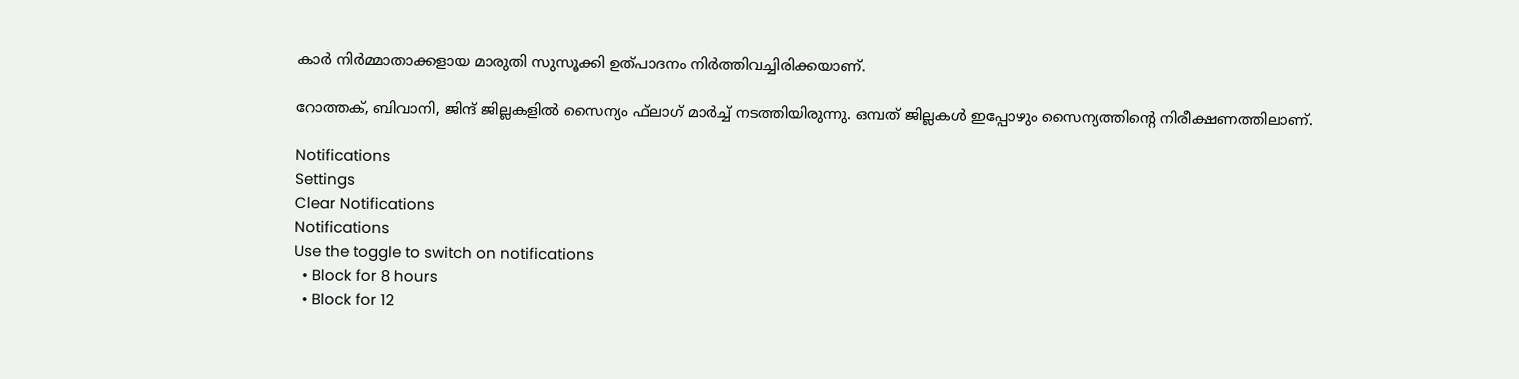കാര്‍ നിര്‍മ്മാതാക്കളായ മാരുതി സുസൂക്കി ഉത്പാദനം നിര്‍ത്തിവച്ചിരിക്കയാണ്.

റോത്തക്, ബിവാനി, ജിന്ദ് ജില്ലകളില്‍ സൈന്യം ഫ്‌ലാഗ് മാര്‍ച്ച് നടത്തിയിരുന്നു. ഒമ്പത് ജില്ലകള്‍ ഇപ്പോഴും സൈന്യത്തിന്റെ നിരീക്ഷണത്തിലാണ്.

Notifications
Settings
Clear Notifications
Notifications
Use the toggle to switch on notifications
  • Block for 8 hours
  • Block for 12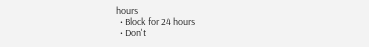hours
  • Block for 24 hours
  • Don't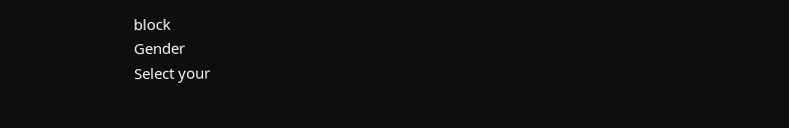block
Gender
Select your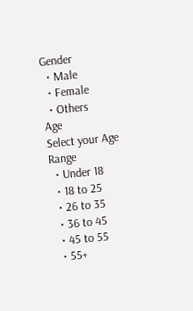Gender
  • Male
  • Female
  • Others
Age
Select your Age Range
  • Under 18
  • 18 to 25
  • 26 to 35
  • 36 to 45
  • 45 to 55
  • 55+